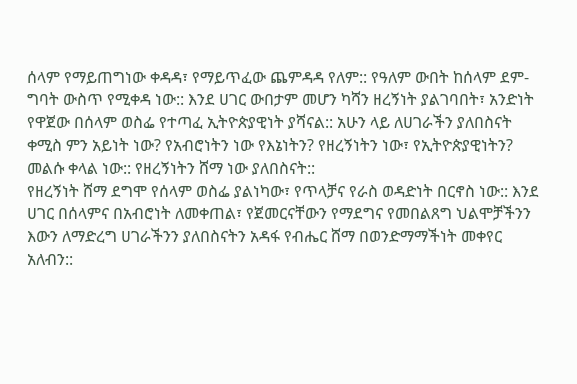ሰላም የማይጠግነው ቀዳዳ፣ የማይጥፈው ጨምዳዳ የለም:: የዓለም ውበት ከሰላም ደም-ግባት ውስጥ የሚቀዳ ነው:: እንደ ሀገር ውበታም መሆን ካሻን ዘረኝነት ያልገባበት፣ አንድነት የዋጀው በሰላም ወስፌ የተጣፈ ኢትዮጵያዊነት ያሻናል:: አሁን ላይ ለሀገራችን ያለበስናት ቀሚስ ምን አይነት ነው? የአብሮነትን ነው የእኔነትን? የዘረኝነትን ነው፣ የኢትዮጵያዊነትን? መልሱ ቀላል ነው:: የዘረኝነትን ሸማ ነው ያለበስናት::
የዘረኝነት ሸማ ደግሞ የሰላም ወስፌ ያልነካው፣ የጥላቻና የራስ ወዳድነት በርኖስ ነው:: እንደ ሀገር በሰላምና በአብሮነት ለመቀጠል፣ የጀመርናቸውን የማደግና የመበልጸግ ህልሞቻችንን እውን ለማድረግ ሀገራችንን ያለበስናትን አዳፋ የብሔር ሸማ በወንድማማችነት መቀየር አለብን::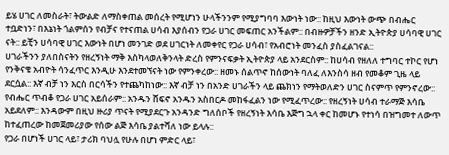ይሄ ሀገር ለመስራት፣ ትውልድ ለማስቀጠል መሰረት የሚሆነን ሁላችንንም የሚያግባባ እውነት ነው:: ከዚህ እውነት ውጭ በብሔር ተቧድነን፣ በእኔነት ጎልምሰን የብቻና የተናጠል ሀሳብ እያሰብን የጋራ ሀገር መፍጠር አንችልም:: በብዙዎቻችን ዘንድ ኢትዮጵያ ሀሳባዊ ሀገር ናት:: ይቺን ሀሳባዊ ሀገር እውነት በሆነ መንገድ ወደ ሀገርነት ለመቀየር የጋራ ሀሳብ፣ የአብሮነት መንፈስ ያስፈልገናል::
ሀገራችንን ያለበስናትን የዘረኝነት ማቅ እስካላወለቅንላት ድረስ የምንናፍቃት ኢትዮጵያ ላይ አንደርስም:: ከሀሳብ የዘለለ ተግባር ተኮር የሆነ የንቅናቄ አብዮት ሳንፈጥር እንዲሁ እንደተመኘናት ነው የምንቀረው:: ዘመኑ ሰልጥኖ ከሰውነት ባለፈ ለእንስሳ ዘብ የመቆም ጊዜ ላይ ደርሷል:: እኛ ብቻ ነን እርስ በርሳችን የተጨካከነው:: እኛ ብቻ ነን በአንድ ሀገራችን ላይ ጨክነን የማትወለድን ሀገር ስናምጥ የምንኖረው::
የብሔር ጥብቆ የጋራ ሀገር አይሰራም:: አንዱን ሸፍኖ አንዱን አስበርዶ መከፋፈልን ነው የሚፈጥረው:: የዘረኝነት ሀሳብ ተራማጅ እሳቤ አይደለም:: እንዳውም በዚህ ዙሪያ ጥናት የሚያደርጉ አንዳንድ ግለሰቦች የዘረኝነት እሳቤ እጅግ ኋላ ቀር ከመሆኑ የተነሳ በዝግመተ ለውጥ ከተፈጠረው ከመጀመሪያው የሰው ልጅ እሳቤ ያልተሻለ ነው ይላሉ::
የጋራ በሆነች ሀገር ላይ፣ ታሪክ ባህሏ የሁሉ በሆነ ምድር ላይ፣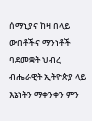ሰማኒያና ከዛ በላይ ውበቶችና ማንነቶች ባደመቋት ህብረ ብሔራዊት ኢትዮጵያ ላይ እኔነትን ማቀንቀን ምን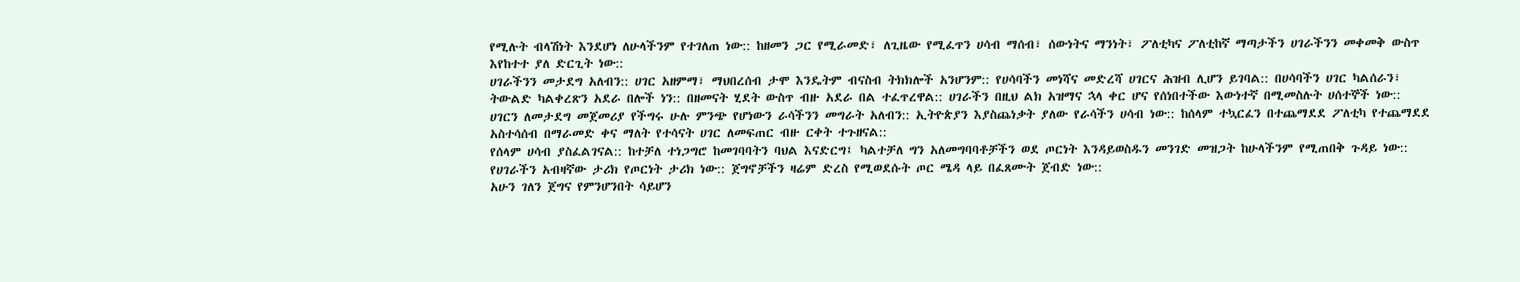የሚሉት ብላሽነት እንደሆነ ለሁላችንም የተገለጠ ነው:: ከዘመን ጋር የሚራመድ፣ ለጊዜው የሚፈጥን ሀሳብ ማሰብ፣ ሰውነትና ማንነት፣ ፖለቲካና ፖለቲከኛ ማጣታችን ሀገራችንን መቀመቅ ውስጥ እየከተተ ያለ ድርጊት ነው::
ሀገራችንን መታደግ አለብን:: ሀገር አዘምማ፣ ማህበረሰብ ታሞ እንዴትም ብናስብ ትክክሎች አንሆንም:: የሀሳባችን መነሻና መድረሻ ሀገርና ሕዝብ ሊሆን ይገባል:: በሀሳባችን ሀገር ካልሰራን፣ ትውልድ ካልቀረጽን አደራ በሎች ነን:: በዘመናት ሂደት ውስጥ ብዙ አደራ በል ተፈጥረዋል:: ሀገራችን በዚህ ልክ አዝማና ኋላ ቀር ሆና የሰነበተችው እውነተኛ በሚመስሉት ሀሰተኞች ነው::
ሀገርን ለመታደግ መጀመሪያ የችግሩ ሁሉ ምንጭ የሆነውን ራሳችንን መግራት አለብን:: ኢትዮጵያን እያስጨነቃት ያለው የራሳችን ሀሳብ ነው:: ከሰላም ተኳርፈን በተጨማደደ ፖለቲካ የተጨማደደ አስተሳሰብ በማራመድ ቀና ማለት የተሳናት ሀገር ለመፍጠር ብዙ ርቀት ተጉዘናል::
የሰላም ሀሳብ ያስፈልገናል:: ከተቻለ ተነጋግሮ ከመገባባትን ባህል እናድርግ፤ ካልተቻለ ግን አለመግባባቶቻችን ወደ ጦርነት እንዳይወስዱን መንገድ መዝጋት ከሁላችንም የሚጠበቅ ጉዳይ ነው:: የሀገራችን አብዛኛው ታሪክ የጦርነት ታሪክ ነው:: ጀግኖቻችን ዛሬም ድረስ የሚወደሱት ጦር ሜዳ ላይ በፈጸሙት ጀብድ ነው::
አሁን ገለን ጀግና የምንሆንበት ሳይሆን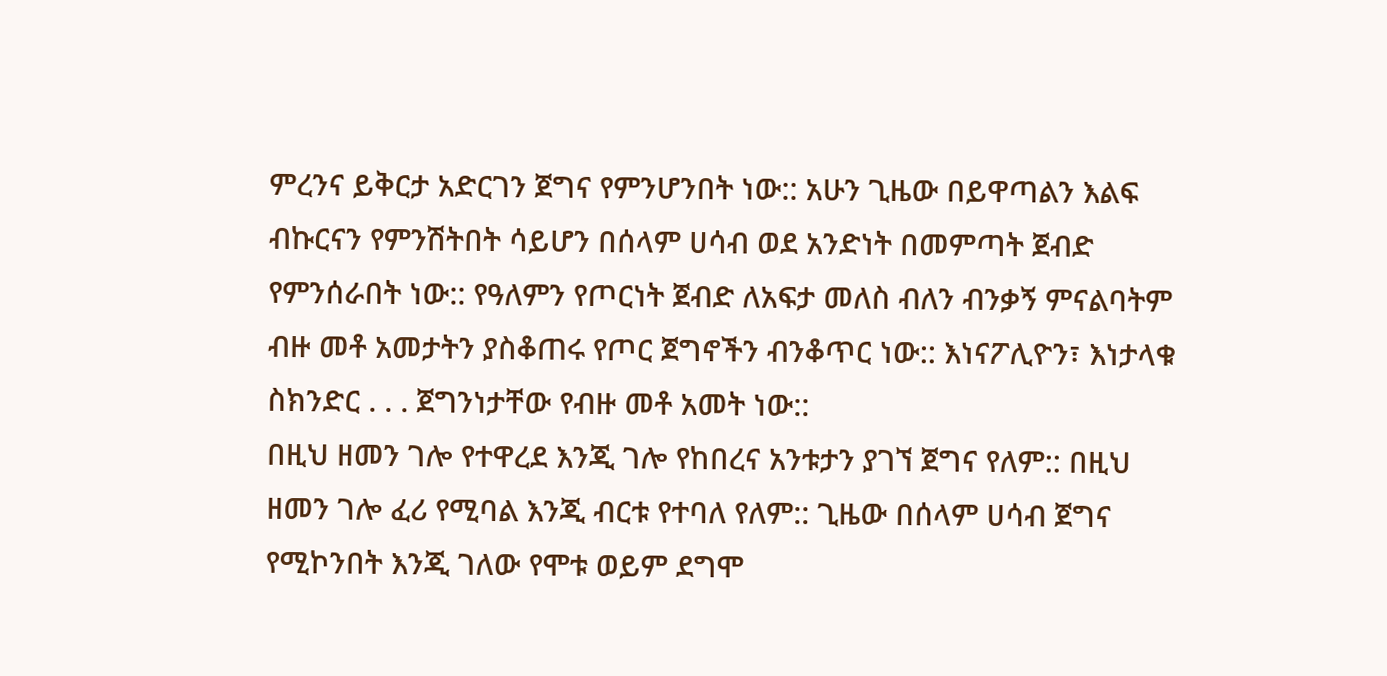ምረንና ይቅርታ አድርገን ጀግና የምንሆንበት ነው:: አሁን ጊዜው በይዋጣልን እልፍ ብኩርናን የምንሽትበት ሳይሆን በሰላም ሀሳብ ወደ አንድነት በመምጣት ጀብድ የምንሰራበት ነው:: የዓለምን የጦርነት ጀብድ ለአፍታ መለስ ብለን ብንቃኝ ምናልባትም ብዙ መቶ አመታትን ያስቆጠሩ የጦር ጀግኖችን ብንቆጥር ነው:: እነናፖሊዮን፣ እነታላቁ ስክንድር . . . ጀግንነታቸው የብዙ መቶ አመት ነው::
በዚህ ዘመን ገሎ የተዋረደ እንጂ ገሎ የከበረና አንቱታን ያገኘ ጀግና የለም:: በዚህ ዘመን ገሎ ፈሪ የሚባል እንጂ ብርቱ የተባለ የለም:: ጊዜው በሰላም ሀሳብ ጀግና የሚኮንበት እንጂ ገለው የሞቱ ወይም ደግሞ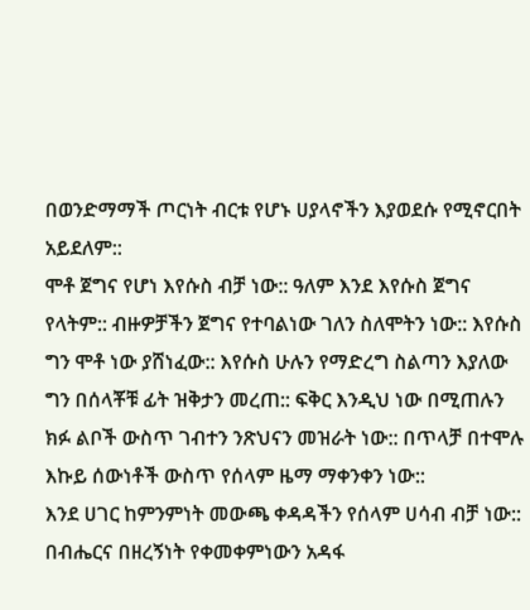በወንድማማች ጦርነት ብርቱ የሆኑ ሀያላኖችን እያወደሱ የሚኖርበት አይደለም::
ሞቶ ጀግና የሆነ እየሱስ ብቻ ነው:: ዓለም እንደ እየሱስ ጀግና የላትም:: ብዙዎቻችን ጀግና የተባልነው ገለን ስለሞትን ነው:: እየሱስ ግን ሞቶ ነው ያሸነፈው:: እየሱስ ሁሉን የማድረግ ስልጣን እያለው ግን በሰላቾቹ ፊት ዝቅታን መረጠ:: ፍቅር እንዲህ ነው በሚጠሉን ክፉ ልቦች ውስጥ ገብተን ንጽህናን መዝራት ነው:: በጥላቻ በተሞሉ እኩይ ሰውነቶች ውስጥ የሰላም ዜማ ማቀንቀን ነው::
እንደ ሀገር ከምንምነት መውጫ ቀዳዳችን የሰላም ሀሳብ ብቻ ነው:: በብሔርና በዘረኝነት የቀመቀምነውን አዳፋ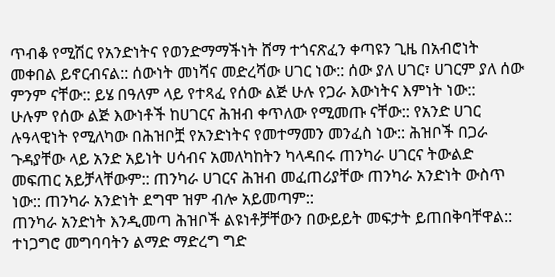ጥብቆ የሚሽር የአንድነትና የወንድማማችነት ሸማ ተጎናጽፈን ቀጣዩን ጊዜ በአብሮነት መቀበል ይኖርብናል:: ሰውነት መነሻና መድረሻው ሀገር ነው:: ሰው ያለ ሀገር፣ ሀገርም ያለ ሰው ምንም ናቸው:: ይሄ በዓለም ላይ የተጻፈ የሰው ልጅ ሁሉ የጋራ እውነትና እምነት ነው::
ሁሉም የሰው ልጅ እውነቶች ከሀገርና ሕዝብ ቀጥለው የሚመጡ ናቸው:: የአንድ ሀገር ሉዓላዊነት የሚለካው በሕዝቦቿ የአንድነትና የመተማመን መንፈስ ነው:: ሕዝቦች በጋራ ጉዳያቸው ላይ አንድ አይነት ሀሳብና አመለካከትን ካላዳበሩ ጠንካራ ሀገርና ትውልድ መፍጠር አይቻላቸውም:: ጠንካራ ሀገርና ሕዝብ መፈጠሪያቸው ጠንካራ አንድነት ውስጥ ነው:: ጠንካራ አንድነት ደግሞ ዝም ብሎ አይመጣም::
ጠንካራ አንድነት እንዲመጣ ሕዝቦች ልዩነቶቻቸውን በውይይት መፍታት ይጠበቅባቸዋል:: ተነጋግሮ መግባባትን ልማድ ማድረግ ግድ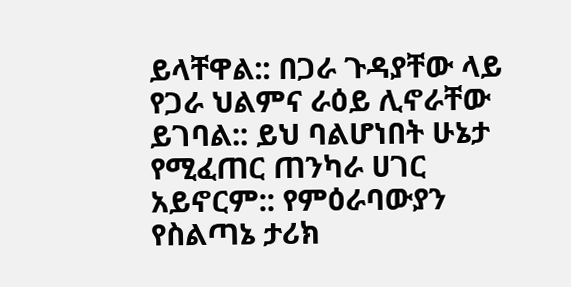ይላቸዋል:: በጋራ ጉዳያቸው ላይ የጋራ ህልምና ራዕይ ሊኖራቸው ይገባል:: ይህ ባልሆነበት ሁኔታ የሚፈጠር ጠንካራ ሀገር አይኖርም:: የምዕራባውያን የስልጣኔ ታሪክ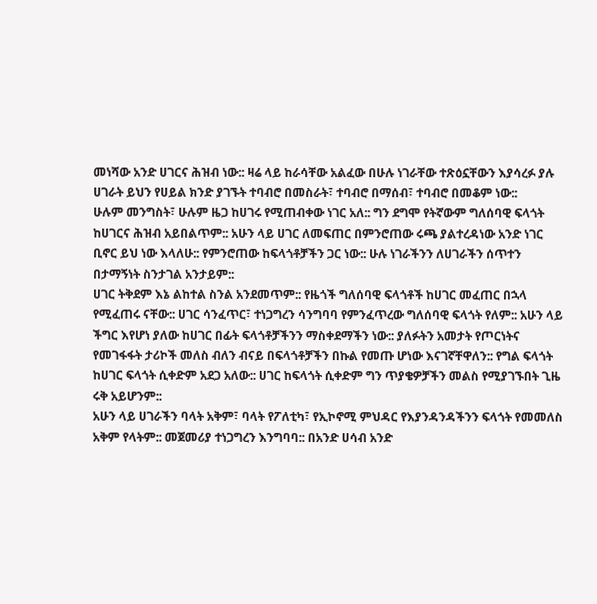መነሻው አንድ ሀገርና ሕዝብ ነው:: ዛሬ ላይ ከራሳቸው አልፈው በሁሉ ነገራቸው ተጽዕኗቸውን እያሳረፉ ያሉ ሀገራት ይህን የሀይል ክንድ ያገኙት ተባብሮ በመስራት፣ ተባብሮ በማሰብ፣ ተባብሮ በመቆም ነው::
ሁሉም መንግስት፣ ሁሉም ዜጋ ከሀገሩ የሚጠብቀው ነገር አለ:: ግን ደግሞ የትኛውም ግለሰባዊ ፍላጎት ከሀገርና ሕዝብ አይበልጥም:: አሁን ላይ ሀገር ለመፍጠር በምንሮጠው ሩጫ ያልተረዳነው አንድ ነገር ቢኖር ይህ ነው እላለሁ:: የምንሮጠው ከፍላጎቶቻችን ጋር ነው:: ሁሉ ነገራችንን ለሀገራችን ሰጥተን በታማኝነት ስንታገል አንታይም::
ሀገር ትቅደም እኔ ልከተል ስንል አንደመጥም:: የዜጎች ግለሰባዊ ፍላጎቶች ከሀገር መፈጠር በኋላ የሚፈጠሩ ናቸው:: ሀገር ሳንፈጥር፣ ተነጋግረን ሳንግባባ የምንፈጥረው ግለሰባዊ ፍላጎት የለም:: አሁን ላይ ችግር እየሆነ ያለው ከሀገር በፊት ፍላጎቶቻችንን ማስቀደማችን ነው:: ያለፉትን አመታት የጦርነትና የመገፋፋት ታሪኮች መለስ ብለን ብናይ በፍላጎቶቻችን በኩል የመጡ ሆነው እናገኛቸዋለን:: የግል ፍላጎት ከሀገር ፍላጎት ሲቀድም አደጋ አለው:: ሀገር ከፍላጎት ሲቀድም ግን ጥያቄዎቻችን መልስ የሚያገኙበት ጊዜ ሩቅ አይሆንም::
አሁን ላይ ሀገራችን ባላት አቅም፣ ባላት የፖለቲካ፣ የኢኮኖሚ ምህዳር የእያንዳንዳችንን ፍላጎት የመመለስ አቅም የላትም:: መጀመሪያ ተነጋግረን እንግባባ:: በአንድ ሀሳብ አንድ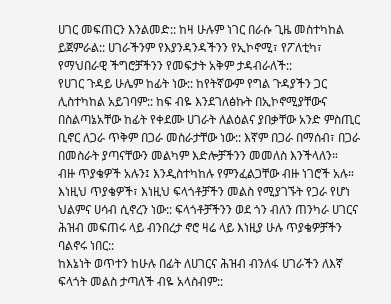ሀገር መፍጠርን እንልመድ:: ከዛ ሁሉም ነገር በራሱ ጊዜ መስተካከል ይጀምራል:: ሀገራችንም የእያንዳንዳችንን የኢኮኖሚ፣ የፖለቲካ፣ የማህበራዊ ችግሮቻችንን የመፍታት አቅም ታዳብራለች::
የሀገር ጉዳይ ሁሌም ከፊት ነው:: ከየትኛውም የግል ጉዳያችን ጋር ሊስተካከል አይገባም:: ከፍ ብዬ እንደገለፅኩት በኢኮኖሚያቸውና በስልጣኔአቸው ከፊት የቀደሙ ሀገራት ለልዕልና ያበቃቸው አንድ ምስጢር ቢኖር ለጋራ ጥቅም በጋራ መስራታቸው ነው:: እኛም በጋራ በማሰብ፣ በጋራ በመስራት ያጣናቸውን መልካም እድሎቻችንን መመለስ እንችላለን።
ብዙ ጥያቄዎች አሉን፤ እንዲስተካከሉ የምንፈልጋቸው ብዙ ነገሮች አሉ። እነዚህ ጥያቄዎች፣ እነዚህ ፍላጎቶቻችን መልስ የሚያገኙት የጋራ የሆነ ህልምና ሀሳብ ሲኖረን ነው:: ፍላጎቶቻችንን ወደ ጎን ብለን ጠንካራ ሀገርና ሕዝብ መፍጠሩ ላይ ብንበረታ ኖሮ ዛሬ ላይ እነዚያ ሁሉ ጥያቄዎቻችን ባልኖሩ ነበር::
ከእኔነት ወጥተን ከሁሉ በፊት ለሀገርና ሕዝብ ብንለፋ ሀገራችን ለእኛ ፍላጎት መልስ ታጣለች ብዬ አላስብም::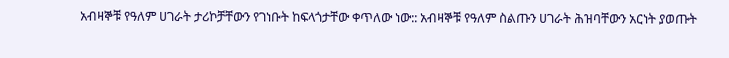አብዛኞቹ የዓለም ሀገራት ታሪኮቻቸውን የገነቡት ከፍላጎታቸው ቀጥለው ነው:: አብዛኞቹ የዓለም ስልጡን ሀገራት ሕዝባቸውን አርነት ያወጡት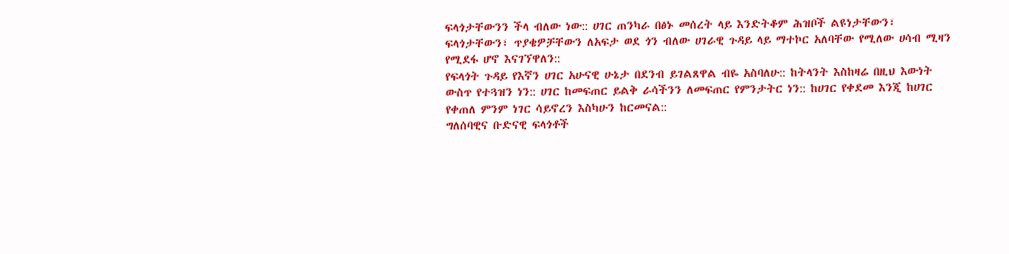ፍላጎታቸውንን ችላ ብለው ነው:: ሀገር ጠንካራ በፅኑ መሰረት ላይ እንድትቆም ሕዝቦች ልዩነታቸውን፣ ፍላጎታቸውን፣ ጥያቄዎቻቸውን ለአፍታ ወደ ጎን ብለው ሀገራዊ ጉዳይ ላይ ማተኮር አለባቸው የሚለው ሀሳብ ሚዛን የሚደፋ ሆኖ እናገኘዋለን::
የፍላጎት ጉዳይ የእኛን ሀገር አሁናዊ ሁኔታ በደንብ ይገልጸዋል ብዬ አስባለሁ:: ከትላንት እስከዛሬ በዚህ እውነት ውስጥ የተጓዝን ነን:: ሀገር ከመፍጠር ይልቅ ራሳችንን ለመፍጠር የምንታትር ነን:: ከሀገር የቀደመ እንጂ ከሀገር የቀጠለ ምንም ነገር ሳይኖረን እስካሁን ከርመናል::
ግለሰባዊና ቡድናዊ ፍላጎቶች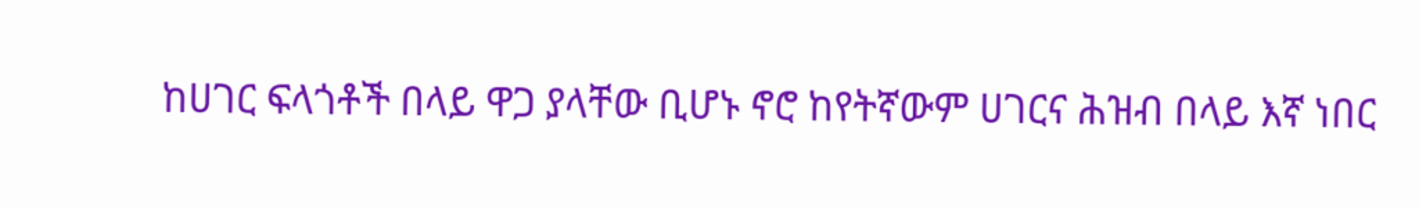ከሀገር ፍላጎቶች በላይ ዋጋ ያላቸው ቢሆኑ ኖሮ ከየትኛውም ሀገርና ሕዝብ በላይ እኛ ነበር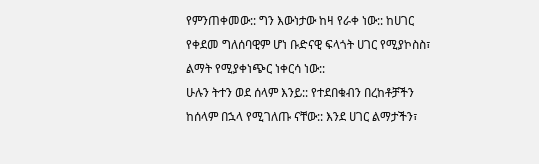የምንጠቀመው:: ግን እውነታው ከዛ የራቀ ነው:: ከሀገር የቀደመ ግለሰባዊም ሆነ ቡድናዊ ፍላጎት ሀገር የሚያኮስስ፣ ልማት የሚያቀነጭር ነቀርሳ ነው::
ሁሉን ትተን ወደ ሰላም እንይ:: የተደበቁብን በረከቶቻችን ከሰላም በኋላ የሚገለጡ ናቸው:: እንደ ሀገር ልማታችን፣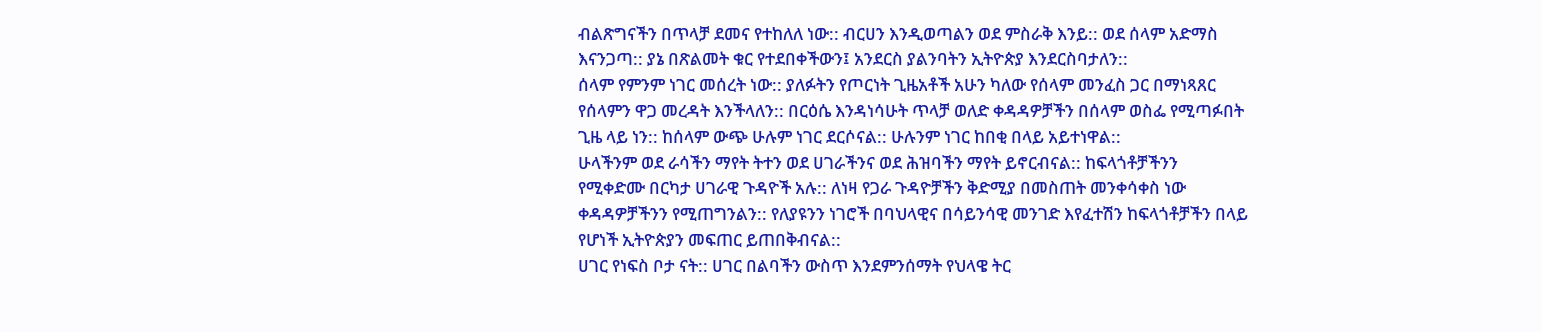ብልጽግናችን በጥላቻ ደመና የተከለለ ነው:: ብርሀን እንዲወጣልን ወደ ምስራቅ እንይ:: ወደ ሰላም አድማስ እናንጋጣ:: ያኔ በጽልመት ቁር የተደበቀችውን፤ አንደርስ ያልንባትን ኢትዮጵያ እንደርስባታለን::
ሰላም የምንም ነገር መሰረት ነው:: ያለፉትን የጦርነት ጊዜአቶች አሁን ካለው የሰላም መንፈስ ጋር በማነጻጸር የሰላምን ዋጋ መረዳት እንችላለን:: በርዕሴ እንዳነሳሁት ጥላቻ ወለድ ቀዳዳዎቻችን በሰላም ወስፌ የሚጣፉበት ጊዜ ላይ ነን:: ከሰላም ውጭ ሁሉም ነገር ደርሶናል:: ሁሉንም ነገር ከበቂ በላይ አይተነዋል::
ሁላችንም ወደ ራሳችን ማየት ትተን ወደ ሀገራችንና ወደ ሕዝባችን ማየት ይኖርብናል:: ከፍላጎቶቻችንን የሚቀድሙ በርካታ ሀገራዊ ጉዳዮች አሉ:: ለነዛ የጋራ ጉዳዮቻችን ቅድሚያ በመስጠት መንቀሳቀስ ነው ቀዳዳዎቻችንን የሚጠግንልን:: የለያዩንን ነገሮች በባህላዊና በሳይንሳዊ መንገድ እየፈተሽን ከፍላጎቶቻችን በላይ የሆነች ኢትዮጵያን መፍጠር ይጠበቅብናል::
ሀገር የነፍስ ቦታ ናት:: ሀገር በልባችን ውስጥ እንደምንሰማት የህላዌ ትር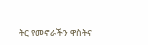ትር የመኖራችን ዋስትና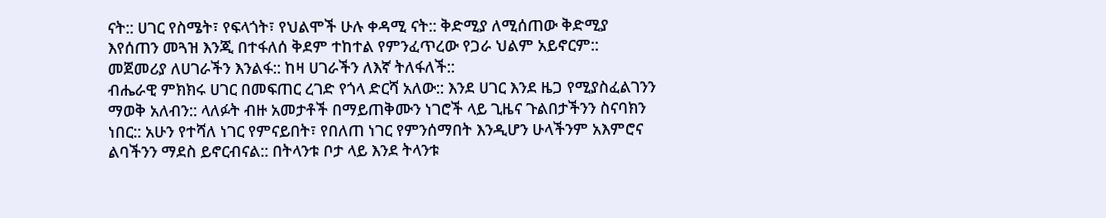ናት:: ሀገር የስሜት፣ የፍላጎት፣ የህልሞች ሁሉ ቀዳሚ ናት:: ቅድሚያ ለሚሰጠው ቅድሚያ እየሰጠን መጓዝ እንጂ በተፋለሰ ቅደም ተከተል የምንፈጥረው የጋራ ህልም አይኖርም:: መጀመሪያ ለሀገራችን እንልፋ:: ከዛ ሀገራችን ለእኛ ትለፋለች::
ብሔራዊ ምክክሩ ሀገር በመፍጠር ረገድ የጎላ ድርሻ አለው:: እንደ ሀገር እንደ ዜጋ የሚያስፈልገንን ማወቅ አለብን:: ላለፉት ብዙ አመታቶች በማይጠቅሙን ነገሮች ላይ ጊዜና ጉልበታችንን ስናባክን ነበር:: አሁን የተሻለ ነገር የምናይበት፣ የበለጠ ነገር የምንሰማበት እንዲሆን ሁላችንም አእምሮና ልባችንን ማደስ ይኖርብናል:: በትላንቱ ቦታ ላይ እንደ ትላንቱ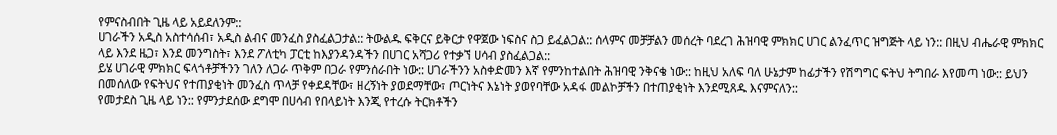የምናስብበት ጊዜ ላይ አይደለንም::
ሀገራችን አዲስ አስተሳሰብ፣ አዲስ ልብና መንፈስ ያስፈልጋታል:: ትውልዱ ፍቅርና ይቅርታ የዋጀው ነፍስና ስጋ ይፈልጋል:: ሰላምና መቻቻልን መሰረት ባደረገ ሕዝባዊ ምክክር ሀገር ልንፈጥር ዝግጅት ላይ ነን:: በዚህ ብሔራዊ ምክክር ላይ እንደ ዜጋ፣ እንደ መንግስት፣ እንደ ፖለቲካ ፓርቲ ከእያንዳንዳችን በሀገር አሻጋሪ የተቃኘ ሀሳብ ያስፈልጋል::
ይሄ ሀገራዊ ምክክር ፍላጎቶቻችንን ገለን ለጋራ ጥቅም በጋራ የምንሰራበት ነው:: ሀገራችንን አስቀድመን እኛ የምንከተልበት ሕዝባዊ ንቅናቄ ነው:: ከዚህ አለፍ ባለ ሁኔታም ከፊታችን የሽግግር ፍትህ ትግበራ እየመጣ ነው:: ይህን በመሰለው የፍትህና የተጠያቂነት መንፈስ ጥላቻ የቀደዳቸው፣ ዘረኝነት ያወደማቸው፣ ጦርነትና እኔነት ያወየባቸው አዳፋ መልኮቻችን በተጠያቂነት እንደሚጸዱ እናምናለን::
የመታደስ ጊዜ ላይ ነን:: የምንታደሰው ደግሞ በሀሳብ የበላይነት እንጂ የተረሱ ትርክቶችን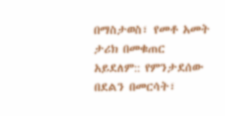በማስታወስ፣ የመቶ አመት ታሪክ በመቁጠር አይደለም:: የምንታደሰው በደልን በመርሳት፣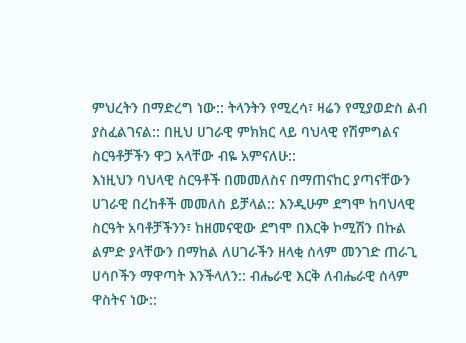ምህረትን በማድረግ ነው:: ትላንትን የሚረሳ፣ ዛሬን የሚያወድስ ልብ ያስፈልገናል:: በዚህ ሀገራዊ ምክክር ላይ ባህላዊ የሽምግልና ስርዓቶቻችን ዋጋ አላቸው ብዬ አምናለሁ::
እነዚህን ባህላዊ ስርዓቶች በመመለስና በማጠናከር ያጣናቸውን ሀገራዊ በረከቶች መመለስ ይቻላል:: እንዲሁም ደግሞ ከባህላዊ ስርዓት አባቶቻችንን፣ ከዘመናዊው ደግሞ በእርቅ ኮሚሽን በኩል ልምድ ያላቸውን በማከል ለሀገራችን ዘላቂ ሰላም መንገድ ጠራጊ ሀሳቦችን ማዋጣት እንችላለን:: ብሔራዊ እርቅ ለብሔራዊ ሰላም ዋስትና ነው::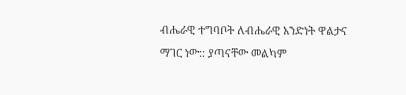ብሔራዊ ተግባቦት ለብሔራዊ አንድነት ዋልታና ማገር ነው:: ያጣናቸው መልካም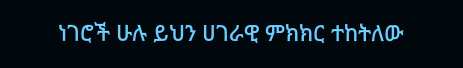ነገሮች ሁሉ ይህን ሀገራዊ ምክክር ተከትለው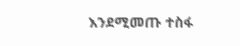እንደሚመጡ ተስፋ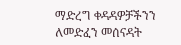ማድረግ ቀዳዳዎቻችንን ለመድፈን መሰናዳት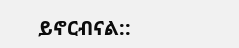ይኖርብናል::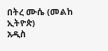በትረ ሙሴ (መልከ ኢትዮጵ)
አዲስ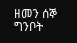ዘመን ሰኞ ግንቦት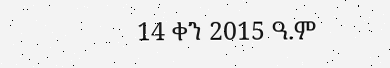14 ቀን 2015 ዓ.ም